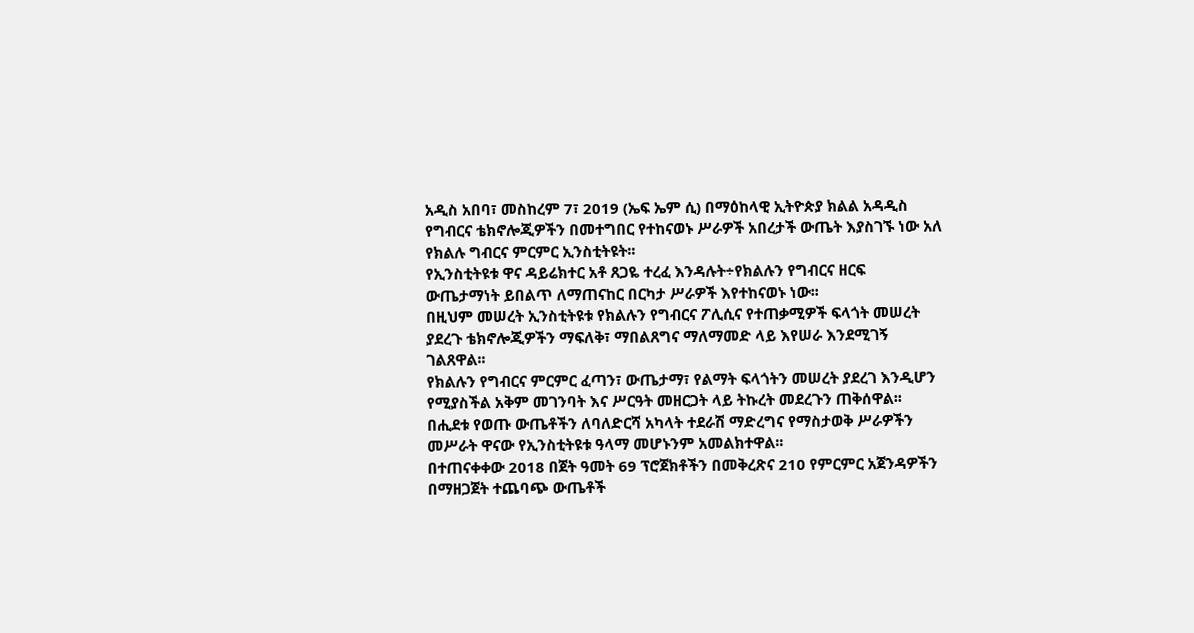አዲስ አበባ፣ መስከረም 7፣ 2019 (ኤፍ ኤም ሲ) በማዕከላዊ ኢትዮጵያ ክልል አዳዲስ የግብርና ቴክኖሎጂዎችን በመተግበር የተከናወኑ ሥራዎች አበረታች ውጤት እያስገኙ ነው አለ የክልሉ ግብርና ምርምር ኢንስቲትዩት፡፡
የኢንስቲትዩቱ ዋና ዳይሬክተር አቶ ጸጋዬ ተረፈ እንዳሉት÷የክልሉን የግብርና ዘርፍ ውጤታማነት ይበልጥ ለማጠናከር በርካታ ሥራዎች እየተከናወኑ ነው፡፡
በዚህም መሠረት ኢንስቲትዩቱ የክልሉን የግብርና ፖሊሲና የተጠቃሚዎች ፍላጎት መሠረት ያደረጉ ቴክኖሎጂዎችን ማፍለቅ፣ ማበልጸግና ማለማመድ ላይ እየሠራ እንደሚገኝ ገልጸዋል፡፡
የክልሉን የግብርና ምርምር ፈጣን፣ ውጤታማ፣ የልማት ፍላጎትን መሠረት ያደረገ እንዲሆን የሚያስችል አቅም መገንባት እና ሥርዓት መዘርጋት ላይ ትኩረት መደረጉን ጠቅሰዋል፡፡
በሒደቱ የወጡ ውጤቶችን ለባለድርሻ አካላት ተደራሽ ማድረግና የማስታወቅ ሥራዎችን መሥራት ዋናው የኢንስቲትዩቱ ዓላማ መሆኑንም አመልክተዋል፡፡
በተጠናቀቀው 2018 በጀት ዓመት 69 ፕሮጀክቶችን በመቅረጽና 210 የምርምር አጀንዳዎችን በማዘጋጀት ተጨባጭ ውጤቶች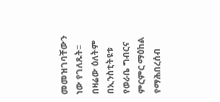መመዝገባቸውን ነው የገለጹት፡፡
በዛሬው ዕለትም በኢንስቲትዩቱ የወራቤ ግብርና ምርምር ማዕከል የማሕበረሰብ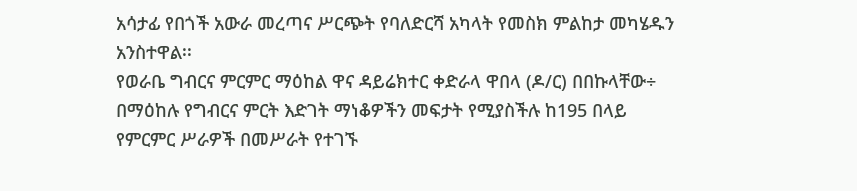አሳታፊ የበጎች አውራ መረጣና ሥርጭት የባለድርሻ አካላት የመስክ ምልከታ መካሄዱን አንስተዋል፡፡
የወራቤ ግብርና ምርምር ማዕከል ዋና ዳይሬክተር ቀድራላ ዋበላ (ዶ/ር) በበኩላቸው÷ በማዕከሉ የግብርና ምርት እድገት ማነቆዎችን መፍታት የሚያስችሉ ከ195 በላይ የምርምር ሥራዎች በመሥራት የተገኙ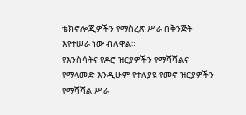ቴክኖሎጂዎችን የማስረጽ ሥራ በቅንጅት እየተሠራ ነው ብለዋል።
የእንስሳትና የዶሮ ዝርያዎችን የማሻሻልና የማላመድ እንዲሁም የተለያዩ የመኖ ዝርያዎችን የማሻሻል ሥራ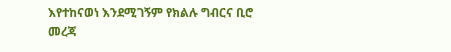እየተከናወነ እንደሚገኝም የክልሉ ግብርና ቢሮ መረጃ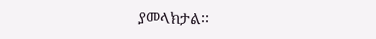ያመላክታል፡፡